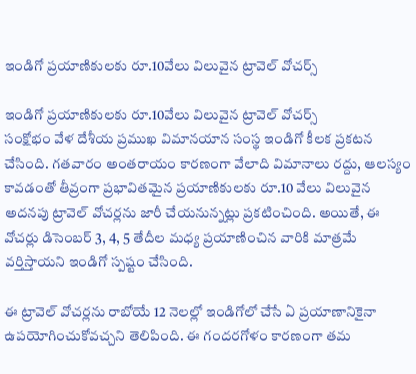ఇండిగో ప్రయాణికులకు రూ.10వేలు విలువైన ట్రావెల్ వోచర్స్

ఇండిగో ప్రయాణికులకు రూ.10వేలు విలువైన ట్రావెల్ వోచర్స్
సంక్షోభం వేళ దేశీయ ప్రముఖ విమానయాన సంస్థ ఇండిగో కీలక ప్రకటన చేసింది. గతవారం అంతరాయం కారణంగా వేలాది విమానాలు రద్దు, ఆలస్యం కావడంతో తీవ్రంగా ప్రభావితమైన ప్రయాణికులకు రూ.10 వేలు విలువైన అదనపు ట్రావెల్‌ వోచర్లను జారీ చేయనున్నట్లు ప్రకటించింది. అయితే, ఈ వోచర్లు డిసెంబర్‌ 3, 4, 5 తేదీల మధ్య ప్రయాణించిన వారికి మాత్రమే వర్తిస్తాయని ఇండిగో స్పష్టం చేసింది.

ఈ ట్రావెల్‌ వోచర్లను రాబోయే 12 నెలల్లో ఇండిగోలో చేసే ఏ ప్రయాణానికైనా ఉపయోగించుకోవచ్చని తెలిపింది. ఈ గందరగోళం కారణంగా తమ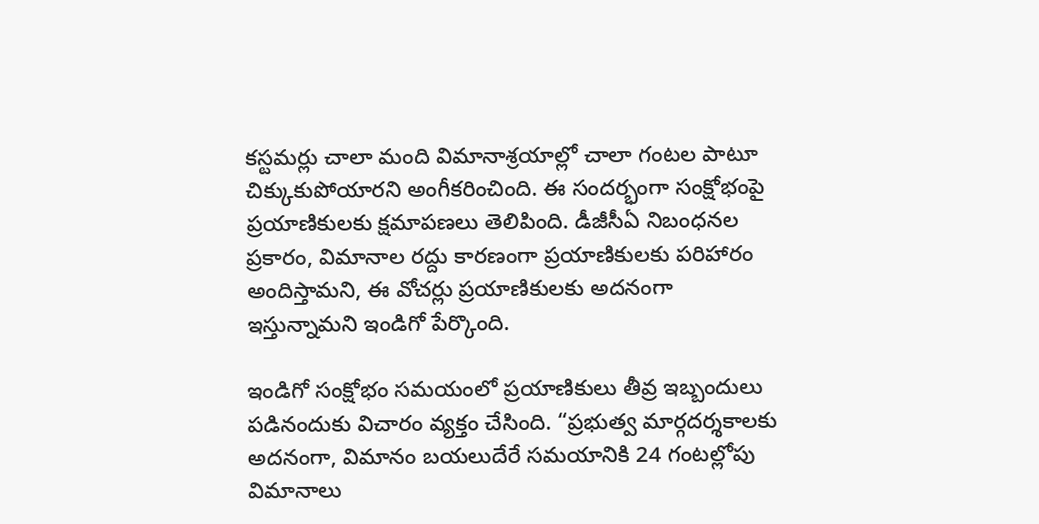కస్టమర్లు చాలా మంది విమానాశ్రయాల్లో చాలా గంటల పాటూ చిక్కుకుపోయారని అంగీకరించింది. ఈ సందర్భంగా సంక్షోభంపై ప్రయాణికులకు క్షమాపణలు తెలిపింది. డీజీసీఏ నిబంధనల ప్రకారం, విమానాల రద్దు కారణంగా ప్రయాణికులకు పరిహారం అందిస్తామని, ఈ వోచర్లు ప్రయాణికులకు అదనంగా ఇస్తున్నామని ఇండిగో పేర్కొంది.

ఇండిగో సంక్షోభం సమయంలో ప్రయాణికులు తీవ్ర ఇబ్బందులు పడినందుకు విచారం వ్యక్తం చేసింది. “ప్రభుత్వ మార్గదర్శకాలకు అదనంగా, విమానం బయలుదేరే సమయానికి 24 గంటల్లోపు విమానాలు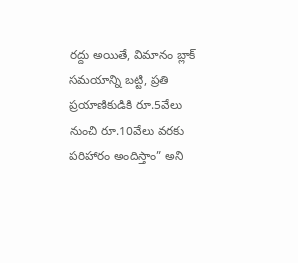రద్దు అయితే, విమానం బ్లాక్ సమయాన్ని బట్టి, ప్రతి ప్రయాణికుడికి రూ.5వేలు నుంచి రూ.10వేలు వరకు పరిహారం అందిస్తాం” అని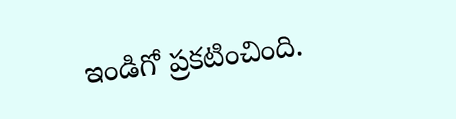ఇండిగో ప్రకటించింది.